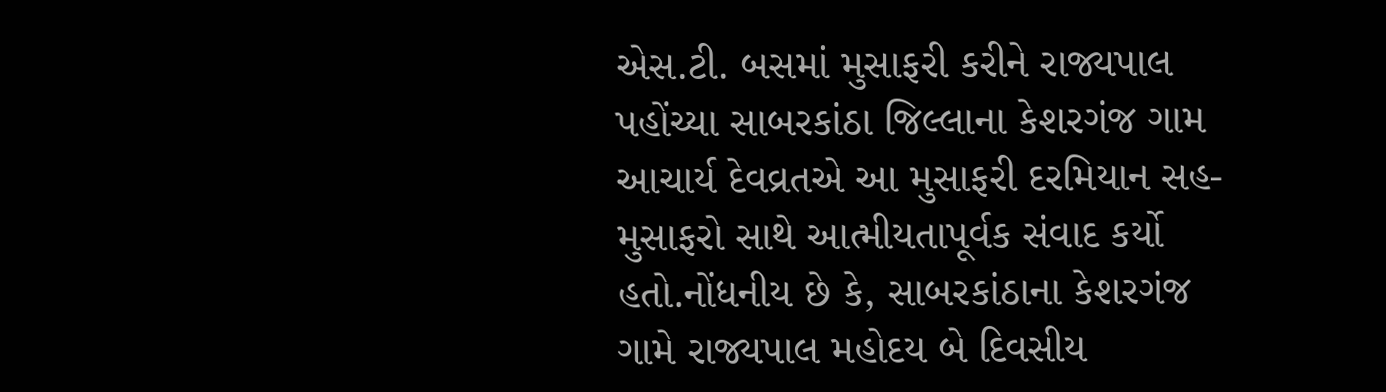એસ.ટી. બસમાં મુસાફરી કરીને રાજ્યપાલ પહોંચ્યા સાબરકાંઠા જિલ્લાના કેશરગંજ ગામ
આચાર્ય દેવવ્રતએ આ મુસાફરી દરમિયાન સહ-મુસાફરો સાથે આત્મીયતાપૂર્વક સંવાદ કર્યો હતો.નોંધનીય છે કે, સાબરકાંઠાના કેશરગંજ ગામે રાજ્યપાલ મહોદય બે દિવસીય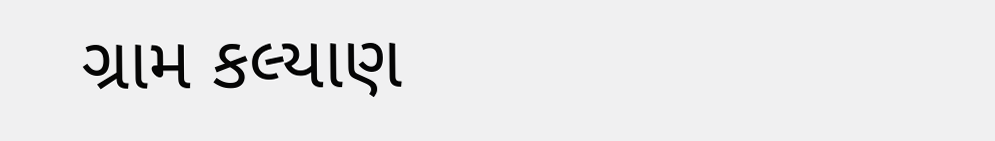ગ્રામ કલ્યાણ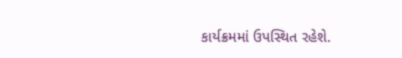કાર્યક્રમમાં ઉપસ્થિત રહેશે.